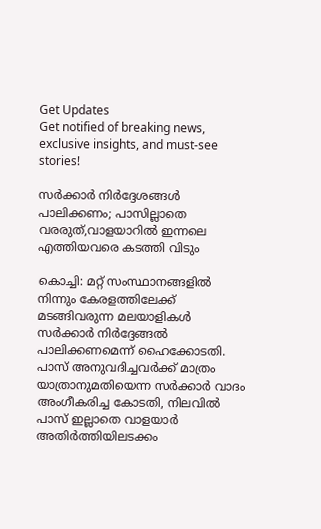Get Updates
Get notified of breaking news, exclusive insights, and must-see stories!

സര്‍ക്കാര്‍ നിര്‍ദ്ദേശങ്ങള്‍ പാലിക്കണം; പാസില്ലാതെ വരരുത്,വാളയാറില്‍ ഇന്നലെ എത്തിയവരെ കടത്തി വിടും

കൊച്ചി: മറ്റ് സംസ്ഥാനങ്ങളില്‍ നിന്നും കേരളത്തിലേക്ക് മടങ്ങിവരുന്ന മലയാളികള്‍ സര്‍ക്കാര്‍ നിര്‍ദ്ദേങ്ങല്‍ പാലിക്കണമെന്ന് ഹൈക്കോടതി. പാസ് അനുവദിച്ചവര്‍ക്ക് മാത്രം യാത്രാനുമതിയെന്ന സര്‍ക്കാര്‍ വാദം അംഗീകരിച്ച കോടതി, നിലവില്‍ പാസ് ഇല്ലാതെ വാളയാര്‍ അതിര്‍ത്തിയിലടക്കം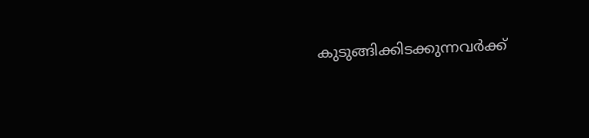കുടുങ്ങിക്കിടക്കുന്നവര്‍ക്ക്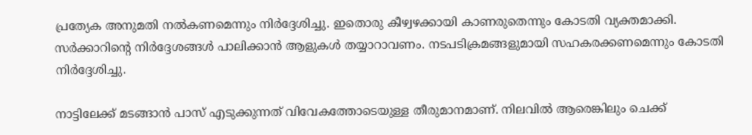പ്രത്യേക അനുമതി നല്‍കണമെന്നും നിര്‍ദ്ദേശിച്ചു. ഇതൊരു കീഴ്വഴക്കായി കാണരുതെന്നും കോടതി വ്യക്തമാക്കി. സര്‍ക്കാറിന്‍റെ നിര്‍ദ്ദേശങ്ങള്‍ പാലിക്കാന്‍ ആളുകള്‍ തയ്യാറാവണം. നടപടിക്രമങ്ങളുമായി സഹകരക്കണമെന്നും കോടതി നിര്‍ദ്ദേശിച്ചു.

നാട്ടിലേക്ക് മടങ്ങാന്‍ പാസ് എടുക്കുന്നത് വിവേകത്തോടെയുള്ള തീരുമാനമാണ്. നിലവില്‍ ആരെങ്കിലും ചെക്ക്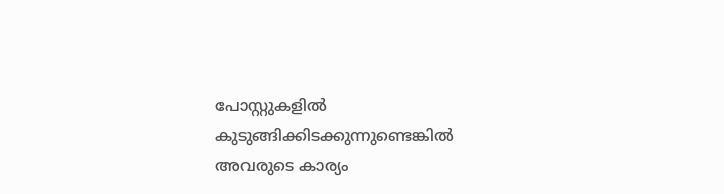പോസ്റ്റുകളില്‍ കുടുങ്ങിക്കിടക്കുന്നുണ്ടെങ്കില്‍ അവരുടെ കാര്യം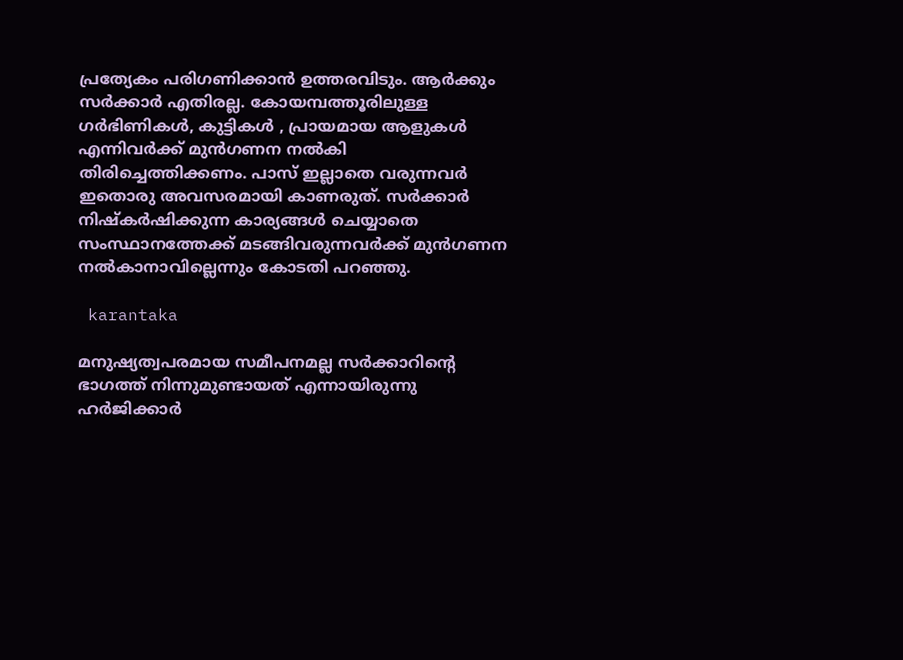പ്രത്യേകം പരിഗണിക്കാന്‍ ഉത്തരവിടും. ആര്‍ക്കും സര്‍ക്കാര്‍ എതിരല്ല. കോയമ്പത്തൂരിലുള്ള ഗർഭിണികൾ, കുട്ടികൾ , പ്രായമായ ആളുകൾ എന്നിവർക്ക് മുൻഗണന നൽകി തിരിച്ചെത്തിക്കണം. പാസ് ഇല്ലാതെ വരുന്നവര്‍ ഇതൊരു അവസരമായി കാണരുത്. സര്‍ക്കാര്‍ നിഷ്കര്‍ഷിക്കുന്ന കാര്യങ്ങള്‍ ചെയ്യാതെ സംസ്ഥാനത്തേക്ക് മടങ്ങിവരുന്നവര്‍ക്ക് മുന്‍ഗണന നല്‍കാനാവില്ലെന്നും കോടതി പറ‍ഞ്ഞു.

 karantaka

മനുഷ്യത്വപരമായ സമീപനമല്ല സര്‍ക്കാറിന്‍റെ ഭാഗത്ത് നിന്നുമുണ്ടായത് എന്നായിരുന്നു ഹര്‍ജിക്കാര്‍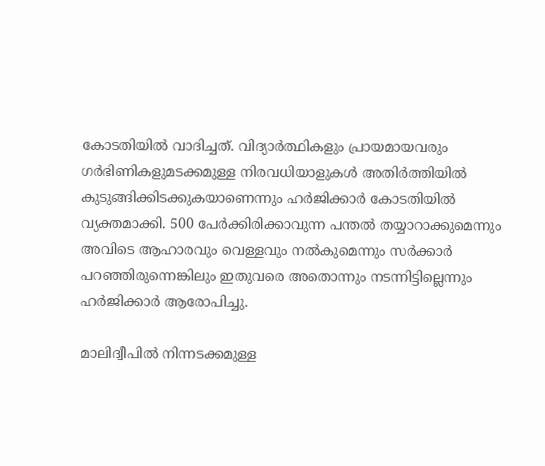കോടതിയില്‍ വാദിച്ചത്. വിദ്യാര്‍ത്ഥികളും പ്രായമായവരും ഗര്‍ഭിണികളുമടക്കമുള്ള നിരവധിയാളുകള്‍ അതിര്‍ത്തിയില്‍ കുടുങ്ങിക്കിടക്കുകയാണെന്നും ഹര്‍ജിക്കാര്‍ കോടതിയില്‍ വ്യക്തമാക്കി. 500 പേര്‍ക്കിരിക്കാവുന്ന പന്തല്‍ തയ്യാറാക്കുമെന്നും അവിടെ ആഹാരവും വെള്ളവും നൽകുമെന്നും സര്‍ക്കാര്‍ പറഞ്ഞിരുന്നെങ്കിലും ഇതുവരെ അതൊന്നും നടന്നിട്ടില്ലെന്നും ഹര്‍ജിക്കാര്‍ ആരോപിച്ചു.

മാലിദ്വീപില്‍ നിന്നടക്കമുള്ള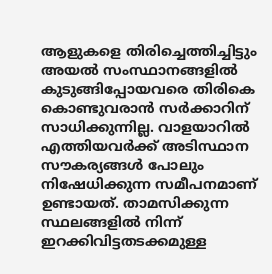ആളുകളെ തിരിച്ചെത്തിച്ചിട്ടും അയല്‍ സംസ്ഥാനങ്ങളില്‍ കുടുങ്ങിപ്പോയവരെ തിരികെ കൊണ്ടുവരാന്‍ സര്‍ക്കാറിന് സാധിക്കുന്നില്ല. വാളയാറില്‍ എത്തിയവര്‍ക്ക് അടിസ്ഥാന സൗകര്യങ്ങള്‍ പോലും നിഷേധിക്കുന്ന സമീപനമാണ് ഉണ്ടായത്. താമസിക്കുന്ന സ്ഥലങ്ങളില്‍ നിന്ന് ഇറക്കിവിട്ടതടക്കമുള്ള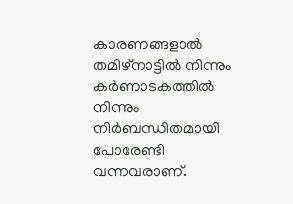കാരണങ്ങളാല്‍ തമിഴ്നാട്ടില്‍ നിന്നും കര്‍ണാടകത്തില്‍ നിന്നും നിര്‍ബന്ധിതമായി പോരേണ്ടി വന്നവരാണ്.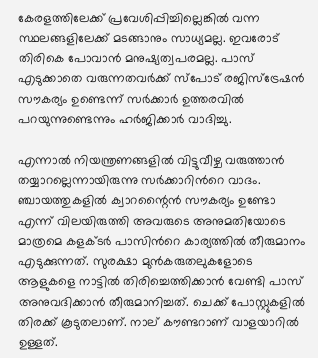കേരളത്തിലേക്ക് പ്രവേശിപ്പിച്ചില്ലെങ്കില്‍ വന്ന സ്ഥലങ്ങളിലേക്ക് മടങ്ങാനും സാധ്യമല്ല. ഇവരോട് തിരികെ പോവാന്‍ മനുഷ്യത്വപരമല്ല. പാസ് എടുക്കാതെ വരുന്നതവര്‍ക്ക് സ്പോട് രജിസ്ട്രേഷന്‍ സൗകര്യം ഉണ്ടെന്ന് സര്‍ക്കാര്‍ ഉത്തരവില്‍ പറയുന്നുണ്ടെന്നും ഹര്‍ജിക്കാര്‍ വാദിച്ചു.

എന്നാല്‍ നിയന്ത്രണങ്ങളില്‍ വിട്ടുവീഴ്ച വരുത്താന്‍ തയ്യാറല്ലെന്നായിരുന്നു സര്‍ക്കാറിന്‍റെ വാദം. ഞ്ചായത്തുകളിൽ ക്വാറന്റൈൻ സൗകര്യം ഉണ്ടോ എന്ന് വിലയിരുത്തി അവരുടെ അനുമതിയോടെ മാത്രമെ കളക്ടര്‍ പാസിന്‍റെ കാര്യത്തില്‍ തീരുമാനം എടുക്കുന്നത്. സുരക്ഷാ മുന്‍കരുതലുകളോടെ ആളുകളെ നാട്ടില്‍ തിരിച്ചെത്തിക്കാന്‍ വേണ്ടി പാസ് അനുവദിക്കാന്‍ തീരുമാനിച്ചത്. ചെക്ക് പോസ്റ്റുകളില്‍ തിരക്ക് കൂടുതലാണ്. നാല് കൗണ്ടറാണ് വാളയാറില്‍ ഉള്ളത്.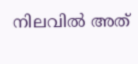നിലവില്‍ അത്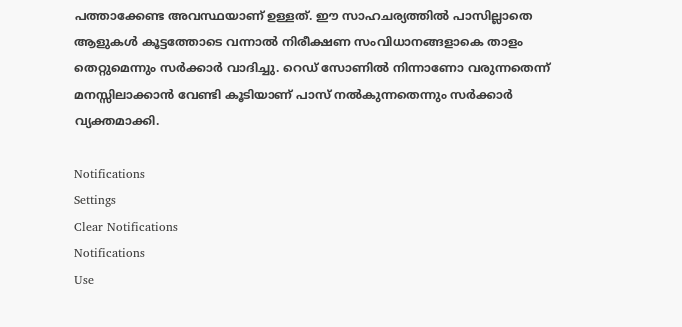പത്താക്കേണ്ട അവസ്ഥയാണ് ഉള്ളത്. ഈ സാഹചര്യത്തില്‍ പാസില്ലാതെ ആളുകള്‍ കൂട്ടത്തോടെ വന്നാൽ നിരീക്ഷണ സംവിധാനങ്ങളാകെ താളം തെറ്റുമെന്നും സര്‍ക്കാര്‍ വാദിച്ചു. റെഡ് സോണിൽ നിന്നാണോ വരുന്നതെന്ന് മനസ്സിലാക്കാൻ വേണ്ടി കൂടിയാണ് പാസ് നൽകുന്നതെന്നും സര്‍ക്കാര്‍ വ്യക്തമാക്കി.

Notifications
Settings
Clear Notifications
Notifications
Use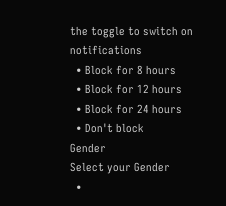the toggle to switch on notifications
  • Block for 8 hours
  • Block for 12 hours
  • Block for 24 hours
  • Don't block
Gender
Select your Gender
  •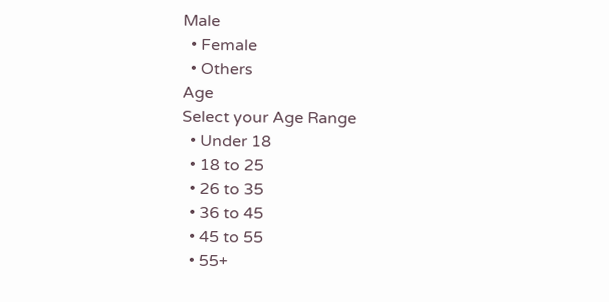Male
  • Female
  • Others
Age
Select your Age Range
  • Under 18
  • 18 to 25
  • 26 to 35
  • 36 to 45
  • 45 to 55
  • 55+